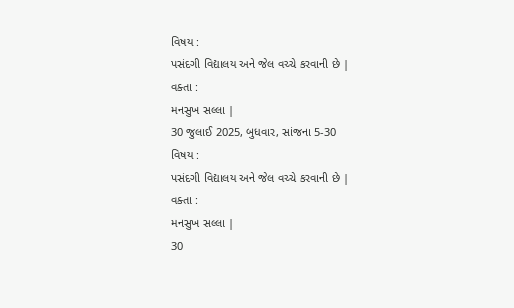વિષય :
પસંદગી વિદ્યાલય અને જેલ વચ્ચે કરવાની છે |
વક્તા :
મનસુખ સલ્લા |
30 જુલાઈ 2025, બુધવાર, સાંજના 5-30
વિષય :
પસંદગી વિદ્યાલય અને જેલ વચ્ચે કરવાની છે |
વક્તા :
મનસુખ સલ્લા |
30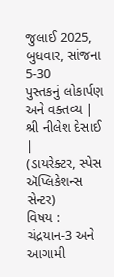જુલાઈ 2025, બુધવાર, સાંજના 5-30
પુસ્તકનું લોકાર્પણ અને વક્તવ્ય |
શ્રી નીલેશ દેસાઈ |
(ડાયરેક્ટર, સ્પેસ ઍપ્લિકેશન્સ સેન્ટર)
વિષય :
ચંદ્રયાન-3 અને આગામી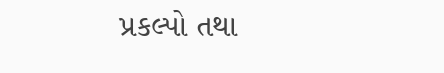પ્રકલ્પો તથા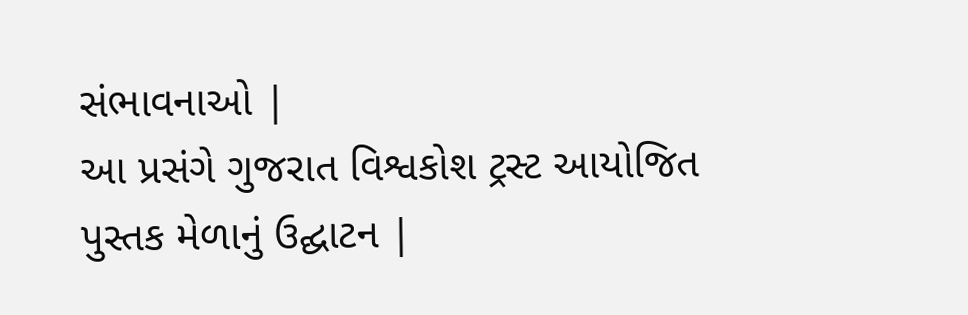સંભાવનાઓ |
આ પ્રસંગે ગુજરાત વિશ્વકોશ ટ્રસ્ટ આયોજિત પુસ્તક મેળાનું ઉદ્ઘાટન |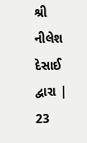શ્રી નીલેશ દેસાઈ દ્વારા |
23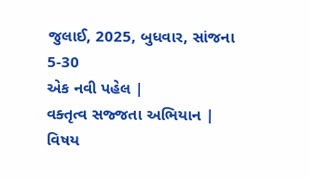જુલાઈ, 2025, બુધવાર, સાંજના 5-30
એક નવી પહેલ |
વક્તૃત્વ સજ્જતા અભિયાન |
વિષય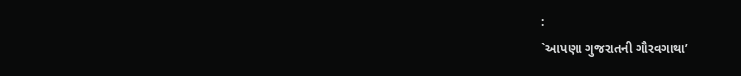:
`આપણા ગુજરાતની ગૌરવગાથા’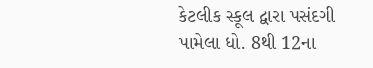કેટલીક સ્કૂલ દ્વારા પસંદગી પામેલા ધો. 8થી 12ના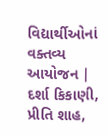વિદ્યાર્થીઓનાં વક્તવ્ય
આયોજન |
દર્શા કિકાણી, પ્રીતિ શાહ,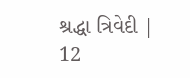શ્રદ્ધા ત્રિવેદી |
12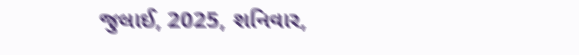જુલાઈ, 2025, શનિવાર,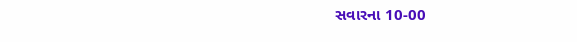સવારના 10-00